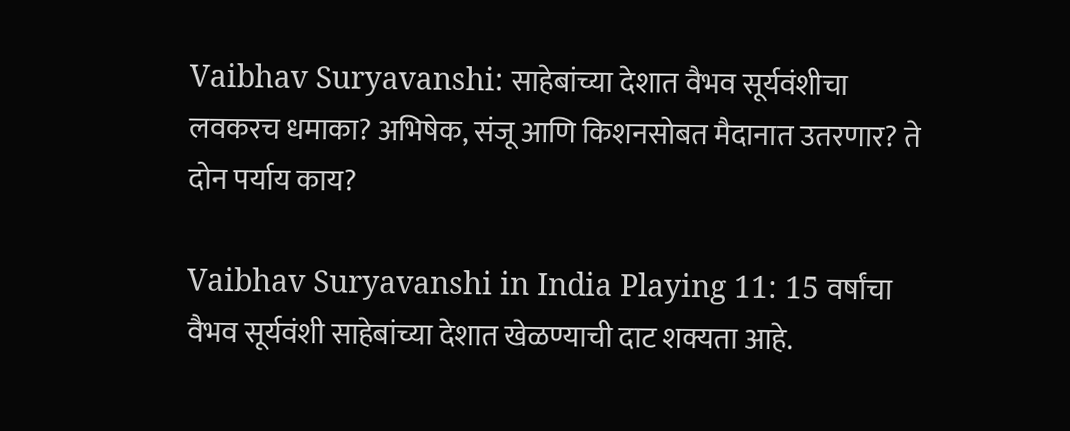Vaibhav Suryavanshi: साहेबांच्या देशात वैभव सूर्यवंशीचा लवकरच धमाका? अभिषेक, संजू आणि किशनसोबत मैदानात उतरणार? ते दोन पर्याय काय?

Vaibhav Suryavanshi in India Playing 11: 15 वर्षांचा वैभव सूर्यवंशी साहेबांच्या देशात खेळण्याची दाट शक्यता आहे.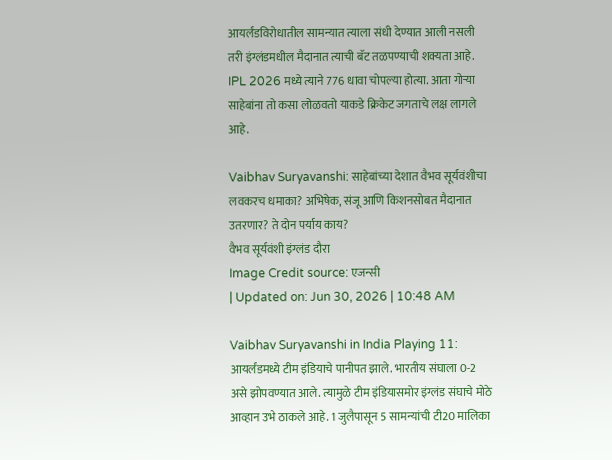आयर्लंडविरोधातील सामन्यात त्याला संधी देण्यात आली नसली तरी इंग्लंडमधील मैदानात त्याची बॅट तळपण्याची शक्यता आहे. IPL 2026 मध्ये त्याने 776 धावा चोपल्या होत्या. आता गोऱ्या साहेबांना तो कसा लोळवतो याकडे क्रिकेट जगताचे लक्ष लागले आहे.

Vaibhav Suryavanshi: साहेबांच्या देशात वैभव सूर्यवंशीचा लवकरच धमाका? अभिषेक, संजू आणि किशनसोबत मैदानात उतरणार? ते दोन पर्याय काय?
वैभव सूर्यवंशी इंग्लंड दौरा
Image Credit source: एजन्सी
| Updated on: Jun 30, 2026 | 10:48 AM

Vaibhav Suryavanshi in India Playing 11: आयर्लंडमध्ये टीम इंडियाचे पानीपत झाले. भारतीय संघाला 0-2 असे झोपवण्यात आले. त्यामुळे टीम इंडियासमोर इंग्लंड संघाचे मोठे आव्हान उभे ठाकले आहे. 1 जुलैपासून 5 सामन्यांची टी20 मालिका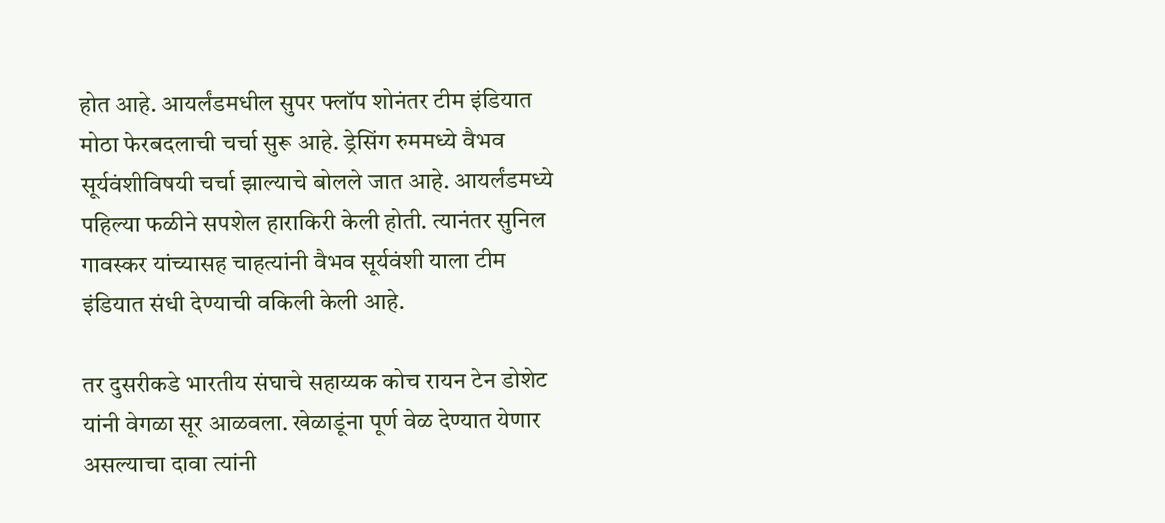होत आहे. आयर्लंडमधील सुपर फ्लॉप शोनंतर टीम इंडियात मोठा फेरबदलाची चर्चा सुरू आहे. ड्रेसिंग रुममध्ये वैभव सूर्यवंशीविषयी चर्चा झाल्याचे बोलले जात आहे. आयर्लंडमध्ये पहिल्या फळीने सपशेल हाराकिरी केली होती. त्यानंतर सुनिल गावस्कर यांच्यासह चाहत्यांनी वैभव सूर्यवंशी याला टीम इंडियात संधी देण्याची वकिली केली आहे.

तर दुसरीकडे भारतीय संघाचे सहाय्यक कोच रायन टेन डोशेट यांनी वेगळा सूर आळवला. खेळाडूंना पूर्ण वेळ देण्यात येणार असल्याचा दावा त्यांनी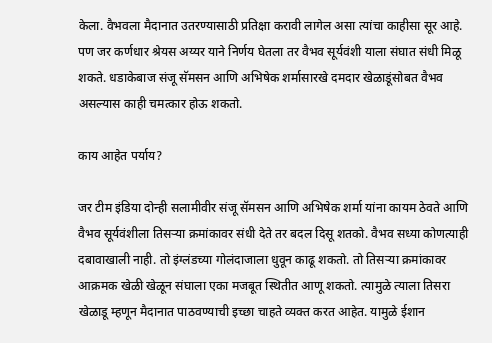केला. वैभवला मैदानात उतरण्यासाठी प्रतिक्षा करावी लागेल असा त्यांचा काहीसा सूर आहे. पण जर कर्णधार श्रेयस अय्यर याने निर्णय घेतला तर वैभव सूर्यवंशी याला संघात संधी मिळू शकते. धडाकेबाज संजू सॅमसन आणि अभिषेक शर्मासारखे दमदार खेळाडूंसोबत वैभव असल्यास काही चमत्कार होऊ शकतो.

काय आहेत पर्याय?

जर टीम इंडिया दोन्ही सलामीवीर संजू सॅमसन आणि अभिषेक शर्मा यांना कायम ठेवते आणि वैभव सूर्यवंशीला तिसऱ्या क्रमांकावर संधी देते तर बदल दिसू शतको. वैभव सध्या कोणत्याही दबावाखाली नाही. तो इंग्लंडच्या गोलंदाजाला धुवून काढू शकतो. तो तिसऱ्या क्रमांकावर आक्रमक खेळी खेळून संघाला एका मजबूत स्थितीत आणू शकतो. त्यामुळे त्याला तिसरा खेळाडू म्हणून मैदानात पाठवण्याची इच्छा चाहते व्यक्त करत आहेत. यामुळे ईशान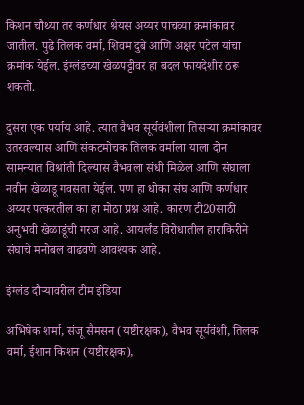किशन चौथ्या तर कर्णधार श्रेयस अय्यर पाचव्या क्रमांकावर जातील. पुढे तिलक वर्मा, शिवम दुबे आणि अक्षर पटेल यांचा क्रमांक येईल. इंग्लंडच्या खेळपट्टीवर हा बदल फायदेशीर ठरू शकतो.

दुसरा एक पर्याय आहे. त्यात वैभव सूर्यवंशीला तिसऱ्या क्रमांकावर उतरवल्यास आणि संकटमोचक तिलक वर्माला याला दोन सामन्यात विश्रांती दिल्यास वैभवला संधी मिळेल आणि संघाला नवीन खेळाडू गवसता येईल. पण हा धोका संघ आणि कर्णधार अय्यर पत्करतील का हा मोठा प्रश्न आहे. कारण टी20साठी अनुभवी खेळाडूंची गरज आहे. आयर्लंड विरोधातील हाराकिरीने संघाचे मनोबल वाढवणे आवश्यक आहे.

इंग्लंड दौऱ्यावरील टीम इंडिया

अभिषेक शर्मा, संजू सैमसन (यष्टीरक्षक), वैभव सूर्यवंशी, तिलक वर्मा, ईशान किशन (यष्टीरक्षक),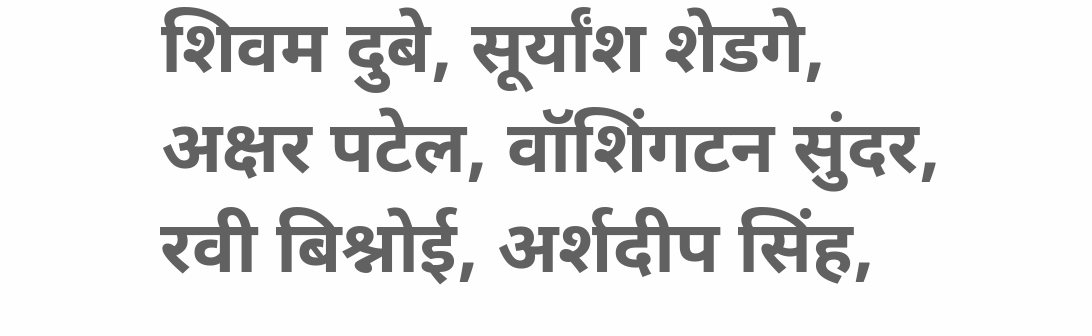शिवम दुबे, सूर्यांश शेडगे, अक्षर पटेल, वॉशिंगटन सुंदर, रवी बिश्नोई, अर्शदीप सिंह,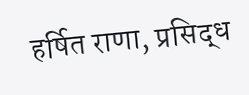हर्षित राणा, प्रसिद्ध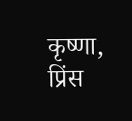कृष्णा, प्रिंस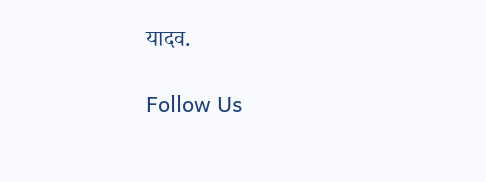यादव.

Follow Us